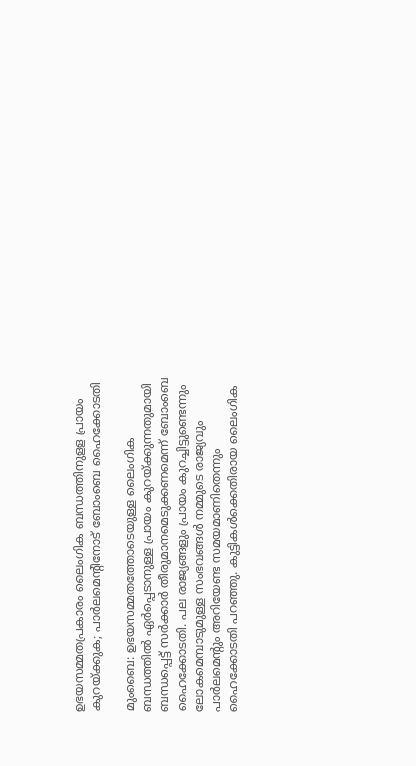ഉഭയസമ്മതപ്രകാരം ലൈംഗിക ബന്ധത്തിനുളള പ്രായം കുറയ്ക്കുക; പാർലമെന്റിനോട് ബോംബെ ഹൈക്കോടതി

മുംബൈ: ഉഭയസമ്മതത്തോടെയുള്ള ലൈംഗിക ബന്ധത്തിൽ ഏർപ്പെടാനുള്ള പ്രായം കുറയ്ക്കുന്നതുമായി ബന്ധപ്പെട്ട് സർക്കാർ തീരുമാനമെടുക്കണമെന്ന് ബോംബെ ഹൈക്കോടതി. പല രാജ്യങ്ങളും പ്രായം കുറച്ചിട്ടുണ്ടെന്നും ലോകമെമ്പാടുമുള്ള സംഭവങ്ങൾ നമ്മുടെ രാജ്യവും പാർലമെന്റും അറിയേണ്ട സമയമാണിതെന്നും ഹൈക്കോടതി പറഞ്ഞു. കുട്ടികൾക്കെതിരായ ലൈംഗിക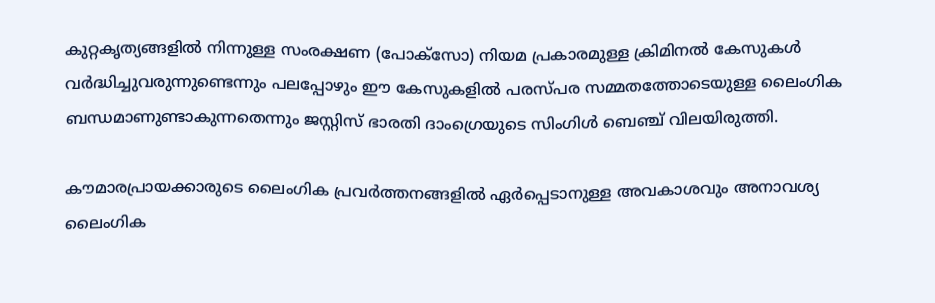കുറ്റകൃത്യങ്ങളിൽ നിന്നുള്ള സംരക്ഷണ (പോക്‌സോ) നിയമ പ്രകാരമുള്ള ക്രിമിനൽ കേസുകൾ വർദ്ധിച്ചുവരുന്നുണ്ടെന്നും പലപ്പോഴും ഈ കേസുകളിൽ പരസ്പര സമ്മതത്തോടെയുള്ള ലൈംഗിക ബന്ധമാണുണ്ടാകുന്നതെന്നും ജസ്റ്റിസ് ഭാരതി ദാംഗ്രെയുടെ സിംഗിൾ ബെഞ്ച് വിലയിരുത്തി.

കൗമാരപ്രായക്കാരുടെ ലൈംഗിക പ്രവർത്തനങ്ങളിൽ ഏർപ്പെടാനുള്ള അവകാശവും അനാവശ്യ ലൈംഗിക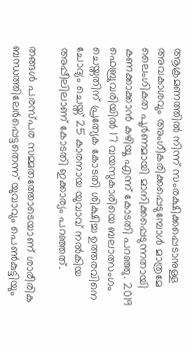ആക്രമണത്തിൽ നിന്ന് സംരക്ഷിക്കപ്പെടാനുള്ള അവകാശവും അംഗീകരിക്കപ്പെടുമ്പോൾ മാത്രമേ ലൈംഗികത പൂർണമായി മാനിക്കപ്പെടുന്നതായി കണക്കാക്കാൻ കഴിയൂ എന്ന് കോടതി പറഞ്ഞു. 2019 ഫെബ്രുവരിയിൽ 17 വയസുകാരിയെ ബലാത്സംഗം ചെയ്തതിന് പ്രത്യേക കോടതി ശിക്ഷിച്ച ഉത്തരവിനെ ചോദ്യം ചെയ്ത് 25 കാരനായ യുവാവ് നൽകിയ അപ്പീലിലാണ് കോടതി ഇക്കാര്യം പറഞ്ഞത്.

തങ്ങൾ പരസ്പര സമ്മതത്തോടെയാണ് ശാരീരിക ബന്ധത്തിലേർപ്പെട്ടതെന്ന് യുവാവും പെൺകുട്ടിയും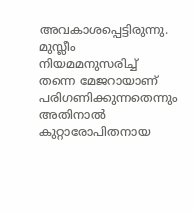അവകാശപ്പെട്ടിരുന്നു. മുസ്ലീം നിയമമനുസരിച്ച് തന്നെ മേജറായാണ് പരിഗണിക്കുന്നതെന്നും അതിനാൽ കുറ്റാരോപിതനായ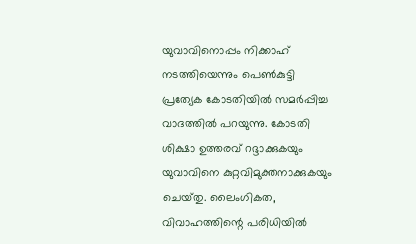യുവാവിനൊപ്പം നിക്കാഹ് നടത്തിയെന്നും പെൺകുട്ടി പ്രത്യേക കോടതിയിൽ സമർപ്പിച്ച വാദത്തിൽ പറയുന്നു. കോടതി ശിക്ഷാ ഉത്തരവ് റദ്ദാക്കുകയും യുവാവിനെ കുറ്റവിമുക്തനാക്കുകയും ചെയ്‌തു. ലൈംഗികത, വിവാഹത്തിന്റെ പരിധിയിൽ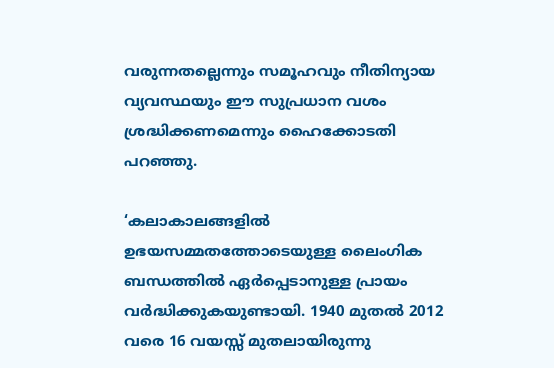വരുന്നതല്ലെന്നും സമൂഹവും നീതിന്യായ വ്യവസ്ഥയും ഈ സുപ്രധാന വശം ശ്രദ്ധിക്കണമെന്നും ഹൈക്കോടതി പറഞ്ഞു.

‘കലാകാലങ്ങളിൽ ഉഭയസമ്മതത്തോടെയുള്ള ലൈംഗിക ബന്ധത്തിൽ ഏർപ്പെടാനുള്ള പ്രായം വർദ്ധിക്കുകയുണ്ടായി. 1940 മുതൽ 2012 വരെ 16 വയസ്സ് മുതലായിരുന്നു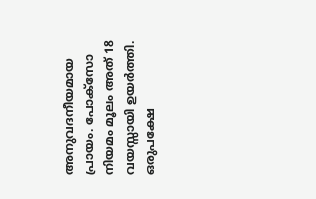അനുവദനീയമായ പ്രായം. പോക്‌സോ നിയമം മൂലം അത് 18 വയസ്സായി ഉയർത്തി. ഒരുപക്ഷേ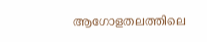ആഗോളതലത്തിലെ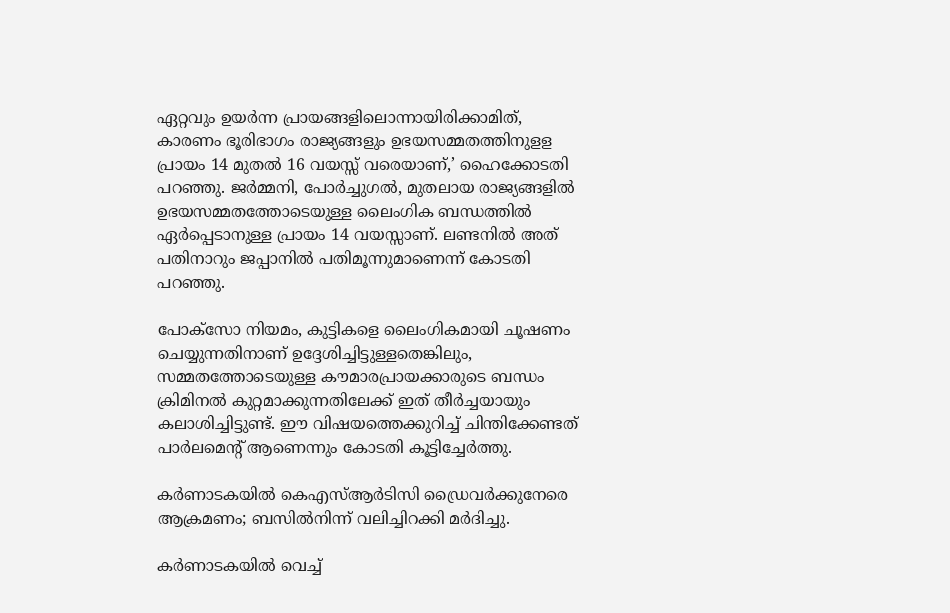ഏറ്റവും ഉയർന്ന പ്രായങ്ങളിലൊന്നായിരിക്കാമിത്, കാരണം ഭൂരിഭാഗം രാജ്യങ്ങളും ഉഭയസമ്മതത്തിനുളള പ്രായം 14 മുതൽ 16 വയസ്സ് വരെയാണ്,’ ഹൈക്കോടതി പറഞ്ഞു. ജർമ്മനി, പോർച്ചുഗൽ, മുതലായ രാജ്യങ്ങളിൽ ഉഭയസമ്മതത്തോടെയുള്ള ലൈംഗിക ബന്ധത്തിൽ ഏർപ്പെടാനുള്ള പ്രായം 14 വയസ്സാണ്. ലണ്ടനിൽ അത് പതിനാറും ജപ്പാനിൽ പതിമൂന്നുമാണെന്ന് കോടതി പറഞ്ഞു.

പോക്‌സോ നിയമം, കുട്ടികളെ ലൈംഗികമായി ചൂഷണം ചെയ്യുന്നതിനാണ് ഉദ്ദേശിച്ചിട്ടുള്ളതെങ്കിലും, സമ്മതത്തോടെയുള്ള കൗമാരപ്രായക്കാരുടെ ബന്ധം ക്രിമിനൽ കുറ്റമാക്കുന്നതിലേക്ക് ഇത് തീർച്ചയായും കലാശിച്ചിട്ടുണ്ട്. ഈ വിഷയത്തെക്കുറിച്ച് ചിന്തിക്കേണ്ടത് പാർലമെന്റ് ആണെന്നും കോടതി കൂട്ടിച്ചേർത്തു.

കർണാടകയിൽ കെഎസ്ആർടിസി ഡ്രൈവർക്കുനേരെ ആക്രമണം; ബസിൽനിന്ന് വലിച്ചിറക്കി മർദിച്ചു.

കർണാടകയിൽ വെച്ച്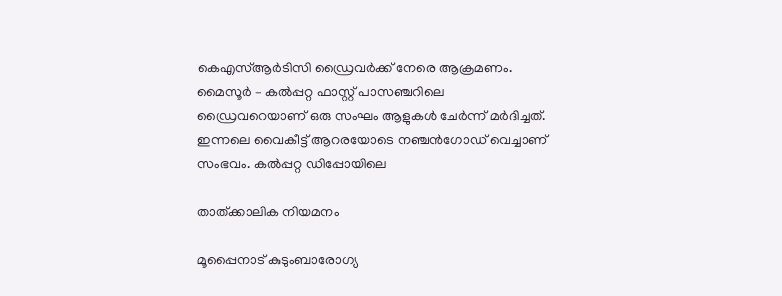കെഎസ്ആർടിസി ഡ്രൈവർക്ക് നേരെ ആക്രമണം. മൈസൂർ – കൽപ്പറ്റ ഫാസ്റ്റ് പാസഞ്ചറിലെ ഡ്രൈവറെയാണ് ഒരു സംഘം ആളുകൾ ചേർന്ന് മർദിച്ചത്. ഇന്നലെ വൈകീട്ട് ആറരയോടെ നഞ്ചൻഗോഡ് വെച്ചാണ് സംഭവം. കൽപ്പറ്റ ഡിപ്പോയിലെ

താത്ക്കാലിക നിയമനം

മൂപ്പൈനാട് കുടുംബാരോഗ്യ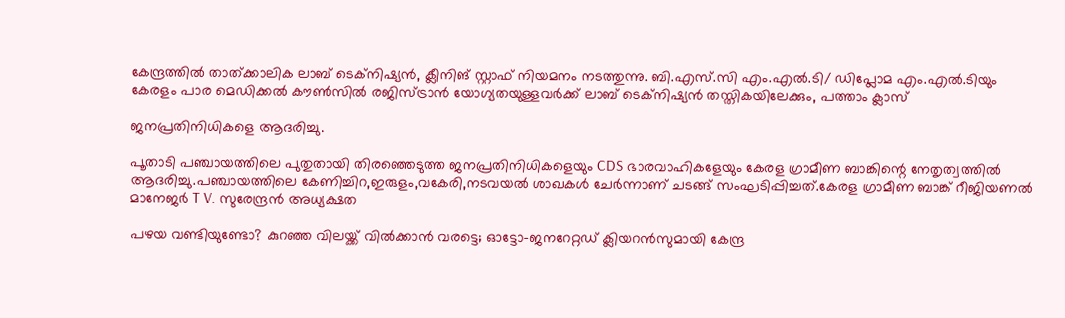കേന്ദ്രത്തിൽ താത്ക്കാലിക ലാബ് ടെക്‌നിഷ്യൻ, ക്ലീനിങ് സ്റ്റാഫ് നിയമനം നടത്തുന്നു. ബി.എസ്.സി എം.എൽ.ടി/ ഡിപ്ലോമ എം.എൽ.ടിയും കേരളം പാര മെഡിക്കൽ കൗൺസിൽ രജിസ്ട്രാൻ യോഗ്യതയുള്ളവർക്ക് ലാബ് ടെക്‌നിഷ്യൻ തസ്തികയിലേക്കും, പത്താം ക്ലാസ്

ജനപ്രതിനിധികളെ ആദരിച്ചു.

പൂതാടി പഞ്ചായത്തിലെ പുതുതായി തിരഞ്ഞെടുത്ത ജനപ്രതിനിധികളെയും CDS ഭാരവാഹികളേയും കേരള ഗ്രാമീണ ബാങ്കിന്റെ നേതൃത്വത്തിൽ ആദരിച്ചു.പഞ്ചായത്തിലെ കേണിച്ചിറ,ഇരുളം,വകേരി,നടവയൽ ശാഖകൾ ചേർന്നാണ് ചടങ്ങ് സംഘടിപ്പിച്ചത്.കേരള ഗ്രാമീണ ബാങ്ക് റീജിയണൽ മാനേജർ T V. സുരേന്ദ്രൻ അധ്യക്ഷത

പഴയ വണ്ടിയുണ്ടോ? കുറഞ്ഞ വിലയ്ക്ക് വിൽക്കാൻ വരട്ടെ; ഓട്ടോ-ജനറേറ്റഡ് ക്ലിയറൻസുമായി കേന്ദ്ര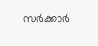സർക്കാർ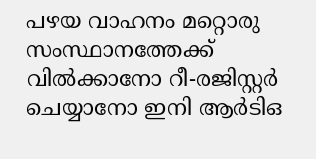പഴയ വാഹനം മറ്റൊരു സംസ്ഥാനത്തേക്ക് വിൽക്കാനോ റീ-രജിസ്റ്റർ ചെയ്യാനോ ഇനി ആർടിഒ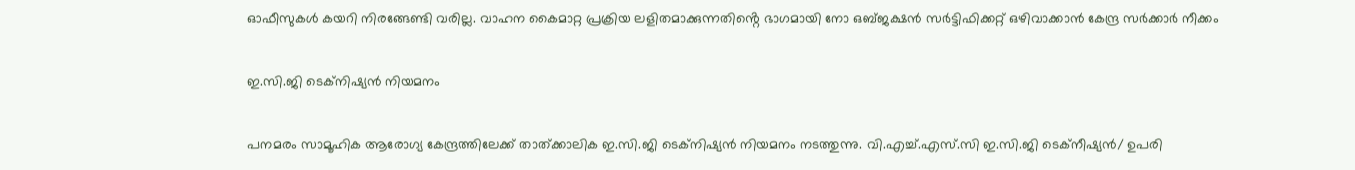ഓഫീസുകൾ കയറി നിരങ്ങേണ്ടി വരില്ല. വാഹന കൈമാറ്റ പ്രക്രിയ ലളിതമാക്കുന്നതിൻ്റെ ഭാഗമായി നോ ഒബ്ജക്ഷൻ സർട്ടിഫിക്കറ്റ് ഒഴിവാക്കാൻ കേന്ദ്ര സർക്കാർ നീക്കം

ഇ.സി.ജി ടെക്‌നിഷ്യൻ നിയമനം

പനമരം സാമൂഹിക ആരോഗ്യ കേന്ദ്രത്തിലേക്ക് താത്ക്കാലിക ഇ.സി.ജി ടെക്‌നിഷ്യൻ നിയമനം നടത്തുന്നു. വി.എച്ച്.എസ്.സി ഇ.സി.ജി ടെക്‌നീഷ്യൻ/ ഉപരി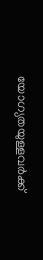യോഗ്യതയുള്ളവർക്ക്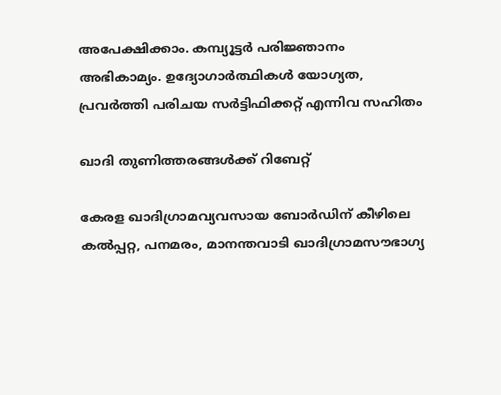അപേക്ഷിക്കാം. കമ്പ്യൂട്ടർ പരിജ്ഞാനം അഭികാമ്യം. ഉദ്യോഗാർത്ഥികൾ യോഗ്യത, പ്രവർത്തി പരിചയ സർട്ടിഫിക്കറ്റ് എന്നിവ സഹിതം

ഖാദി തുണിത്തരങ്ങള്‍ക്ക് റിബേറ്റ്

കേരള ഖാദിഗ്രാമവ്യവസായ ബോര്‍ഡിന് കീഴിലെ കല്‍പ്പറ്റ, പനമരം, മാനന്തവാടി ഖാദിഗ്രാമസൗഭാഗ്യ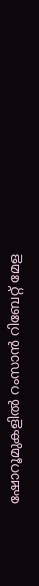ഷോറൂമുകളില്‍ റംസാൻ റിബേറ്റ് മേള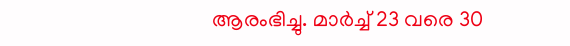ആരംഭിച്ചു. മാർച്ച് 23 വരെ 30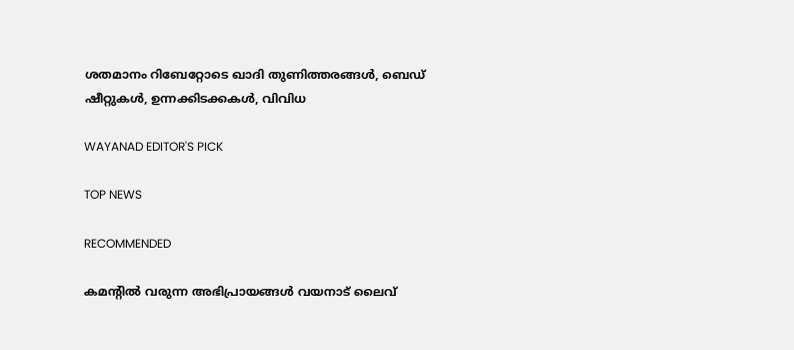ശതമാനം റിബേറ്റോടെ ഖാദി തുണിത്തരങ്ങള്‍, ബെഡ് ഷീറ്റുകള്‍, ഉന്നക്കിടക്കകള്‍, വിവിധ

WAYANAD EDITOR'S PICK

TOP NEWS

RECOMMENDED

കമന്റിൽ വരുന്ന അഭിപ്രായങ്ങൾ വയനാട് ലൈവ്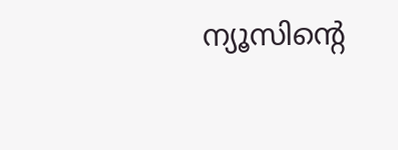ന്യൂസിന്റെ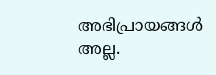അഭിപ്രായങ്ങൾ അല്ല.